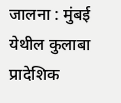जालना : मुंबई येथील कुलाबा प्रादेशिक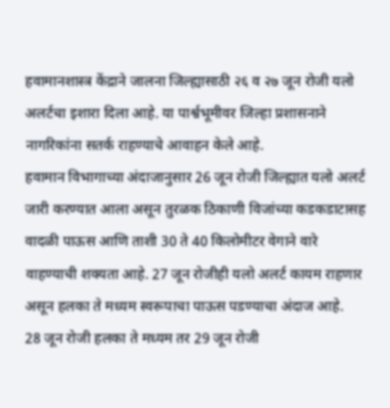हवामानशास्त्र केंद्राने जालना जिल्ह्यासाठी २६ व २७ जून रोजी यलो अलर्टचा इशारा दिला आहे. या पार्श्वभूमीवर जिल्हा प्रशासनाने नागरिकांना सतर्क राहण्याचे आवाहन केले आहे.
हवामान विभागाच्या अंदाजानुसार 26 जून रोजी जिल्ह्यात यलो अलर्ट जारी करण्यात आला असून तुरळक ठिकाणी विजांच्या कडकडाटासह वादळी पाऊस आणि ताशी 30 ते 40 किलोमीटर वेगाने वारे वाहण्याची शक्यता आहे. 27 जून रोजीही यलो अलर्ट कायम राहणार असून हलका ते मध्यम स्वरूपाचा पाऊस पडण्याचा अंदाज आहे.
28 जून रोजी हलका ते मध्यम तर 29 जून रोजी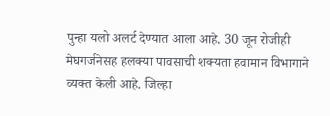पुन्हा यलो अलर्ट देण्यात आला आहे. 30 जून रोजीही मेघगर्जनेसह हलक्या पावसाची शक्यता हवामान विभागाने व्यक्त केली आहे. जिल्हा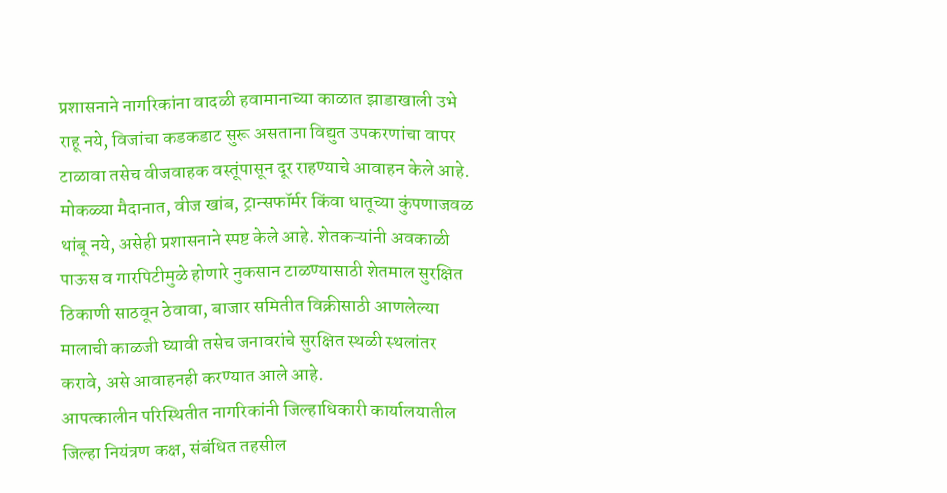प्रशासनाने नागरिकांना वादळी हवामानाच्या काळात झाडाखाली उभे राहू नये, विजांचा कडकडाट सुरू असताना विद्युत उपकरणांचा वापर टाळावा तसेच वीजवाहक वस्तूंपासून दूर राहण्याचे आवाहन केले आहे.
मोकळ्या मैदानात, वीज खांब, ट्रान्सफॉर्मर किंवा धातूच्या कुंपणाजवळ थांबू नये, असेही प्रशासनाने स्पष्ट केले आहे. शेतकऱ्यांनी अवकाळी पाऊस व गारपिटीमुळे होणारे नुकसान टाळण्यासाठी शेतमाल सुरक्षित ठिकाणी साठवून ठेवावा, बाजार समितीत विक्रीसाठी आणलेल्या मालाची काळजी घ्यावी तसेच जनावरांचे सुरक्षित स्थळी स्थलांतर करावे, असे आवाहनही करण्यात आले आहे.
आपत्कालीन परिस्थितीत नागरिकांनी जिल्हाधिकारी कार्यालयातील जिल्हा नियंत्रण कक्ष, संबंधित तहसील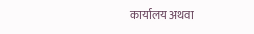कार्यालय अथवा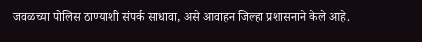जवळच्या पोलिस ठाण्याशी संपर्क साधावा, असे आवाहन जिल्हा प्रशासनाने केले आहे.